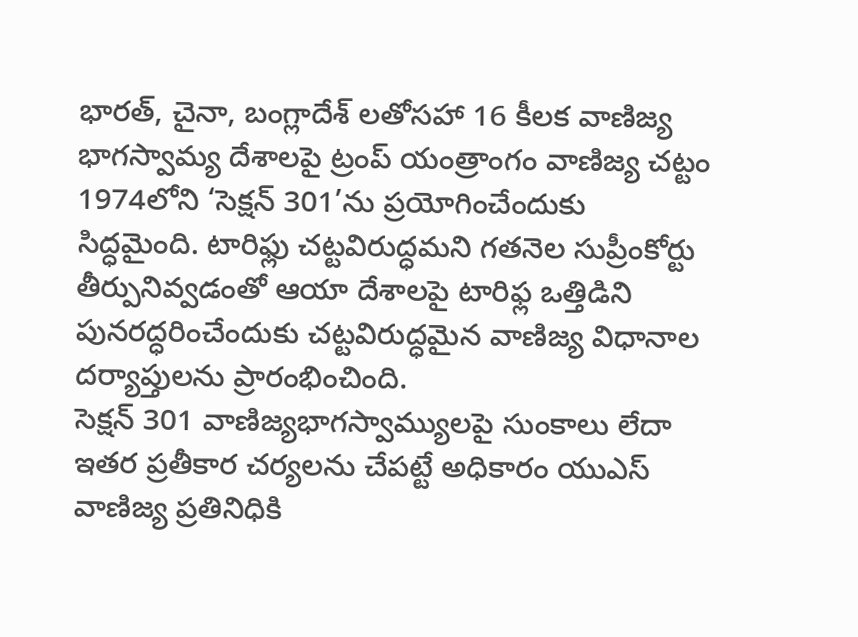భారత్, చైనా, బంగ్లాదేశ్ లతోసహా 16 కీలక వాణిజ్య భాగస్వామ్య దేశాలపై ట్రంప్ యంత్రాంగం వాణిజ్య చట్టం 1974లోని ‘సెక్షన్ 301’ను ప్రయోగించేందుకు సిద్ధమైంది. టారిఫ్లు చట్టవిరుద్ధమని గతనెల సుప్రీంకోర్టు తీర్పునివ్వడంతో ఆయా దేశాలపై టారిఫ్ల ఒత్తిడిని పునరద్ధరించేందుకు చట్టవిరుద్ధమైన వాణిజ్య విధానాల దర్యాప్తులను ప్రారంభించింది.
సెక్షన్ 301 వాణిజ్యభాగస్వామ్యులపై సుంకాలు లేదా ఇతర ప్రతీకార చర్యలను చేపట్టే అధికారం యుఎస్ వాణిజ్య ప్రతినిధికి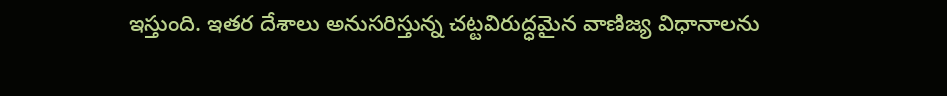ఇస్తుంది. ఇతర దేశాలు అనుసరిస్తున్న చట్టవిరుద్ధమైన వాణిజ్య విధానాలను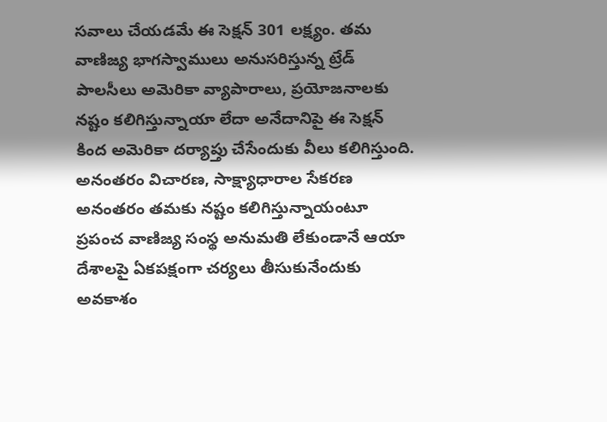సవాలు చేయడమే ఈ సెక్షన్ 301 లక్ష్యం. తమ వాణిజ్య భాగస్వాములు అనుసరిస్తున్న ట్రేడ్ పాలసీలు అమెరికా వ్యాపారాలు, ప్రయోజనాలకు నష్టం కలిగిస్తున్నాయా లేదా అనేదానిపై ఈ సెక్షన్ కింద అమెరికా దర్యాప్తు చేసేందుకు వీలు కలిగిస్తుంది.
అనంతరం విచారణ, సాక్ష్యాధారాల సేకరణ అనంతరం తమకు నష్టం కలిగిస్తున్నాయంటూ ప్రపంచ వాణిజ్య సంస్థ అనుమతి లేకుండానే ఆయా దేశాలపై ఏకపక్షంగా చర్యలు తీసుకునేందుకు అవకాశం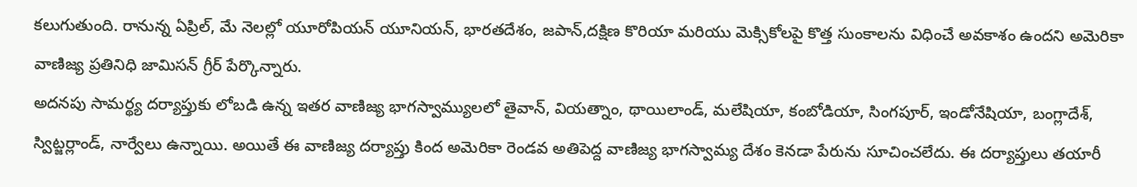కలుగుతుంది. రానున్న ఏప్రిల్, మే నెలల్లో యూరోపియన్ యూనియన్, భారతదేశం, జపాన్,దక్షిణ కొరియా మరియు మెక్సికోలపై కొత్త సుంకాలను విధించే అవకాశం ఉందని అమెరికా వాణిజ్య ప్రతినిధి జామిసన్ గ్రీర్ పేర్కొన్నారు.
అదనపు సామర్థ్య దర్యాప్తుకు లోబడి ఉన్న ఇతర వాణిజ్య భాగస్వామ్యులలో తైవాన్, వియత్నాం, థాయిలాండ్, మలేషియా, కంబోడియా, సింగపూర్, ఇండోనేషియా, బంగ్లాదేశ్, స్విట్జర్లాండ్, నార్వేలు ఉన్నాయి. అయితే ఈ వాణిజ్య దర్యాప్తు కింద అమెరికా రెండవ అతిపెద్ద వాణిజ్య భాగస్వామ్య దేశం కెనడా పేరును సూచించలేదు. ఈ దర్యాప్తులు తయారీ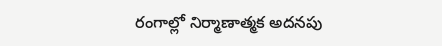రంగాల్లో నిర్మాణాత్మక అదనపు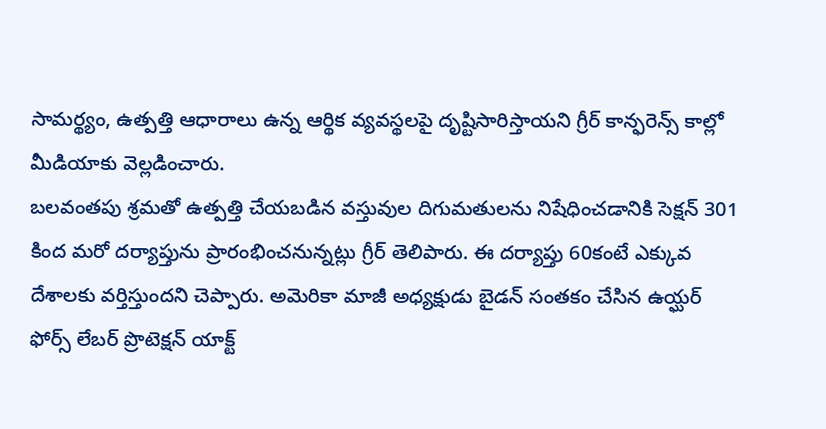సామర్థ్యం, ఉత్పత్తి ఆధారాలు ఉన్న ఆర్థిక వ్యవస్థలపై దృష్టిసారిస్తాయని గ్రీర్ కాన్ఫరెన్స్ కాల్లో మీడియాకు వెల్లడించారు.
బలవంతపు శ్రమతో ఉత్పత్తి చేయబడిన వస్తువుల దిగుమతులను నిషేధించడానికి సెక్షన్ 301 కింద మరో దర్యాప్తును ప్రారంభించనున్నట్లు గ్రీర్ తెలిపారు. ఈ దర్యాప్తు 60కంటే ఎక్కువ దేశాలకు వర్తిస్తుందని చెప్పారు. అమెరికా మాజీ అధ్యక్షుడు బైడన్ సంతకం చేసిన ఉయ్ఘర్ ఫోర్స్ లేబర్ ప్రొటెక్షన్ యాక్ట్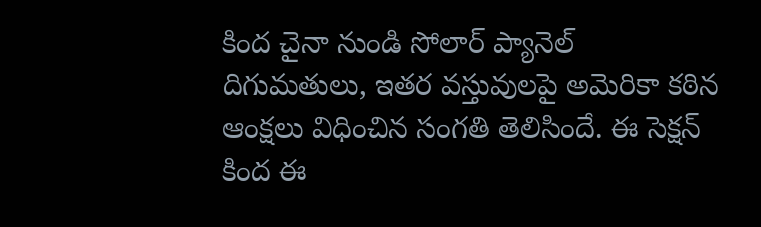కింద చైనా నుండి సోలార్ ప్యానెల్ దిగుమతులు, ఇతర వస్తువులపై అమెరికా కఠిన ఆంక్షలు విధించిన సంగతి తెలిసిందే. ఈ సెక్షన్ కింద ఈ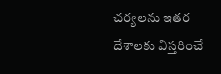చర్యలను ఇతర దేశాలకు విస్తరించే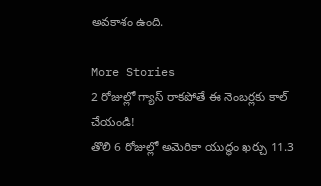అవకాశం ఉంది.

More Stories
2 రోజుల్లో గ్యాస్ రాకపోతే ఈ నెంబర్లకు కాల్ చేయండి!
తొలి 6 రోజుల్లో అమెరికా యుద్ధం ఖర్చు 11.3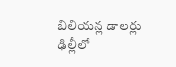బిలియన్ల డాలర్లు
ఢిల్లీలో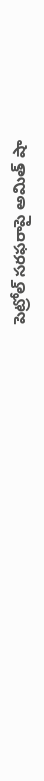పెట్రోల్ సరఫరాపై అమిత్ షా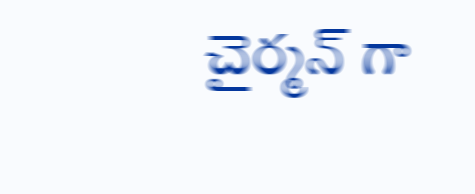చైర్మన్ గా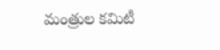మంత్రుల కమిటీ